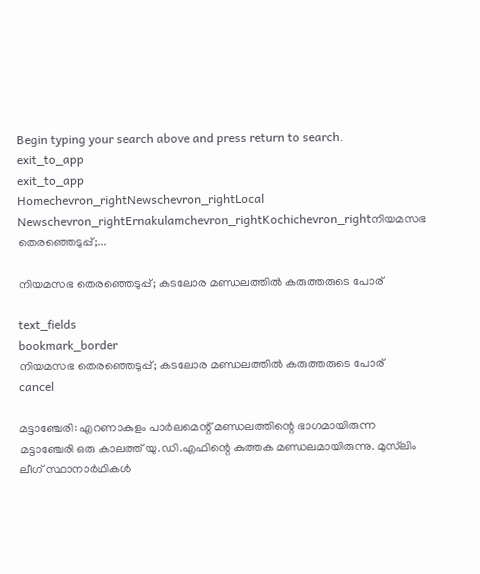Begin typing your search above and press return to search.
exit_to_app
exit_to_app
Homechevron_rightNewschevron_rightLocal Newschevron_rightErnakulamchevron_rightKochichevron_rightനിയമസഭ തെരഞ്ഞെടുപ്പ്;...

നിയമസഭ തെരഞ്ഞെടുപ്പ്; കടലോര മണ്ഡലത്തിൽ കരുത്തരുടെ പോര്

text_fields
bookmark_border
നിയമസഭ തെരഞ്ഞെടുപ്പ്; കടലോര മണ്ഡലത്തിൽ കരുത്തരുടെ പോര്
cancel

മട്ടാഞ്ചേരി: എറണാകുളം പാർലമെന്റ് മണ്ഡലത്തിന്റെ ഭാഗമായിരുന്ന മട്ടാഞ്ചേരി ഒരു കാലത്ത് യു.ഡി.എഫിന്റെ കുത്തക മണ്ഡലമായിരുന്നു. മുസ്‍ലിം ലീഗ് സ്ഥാനാർഥികൾ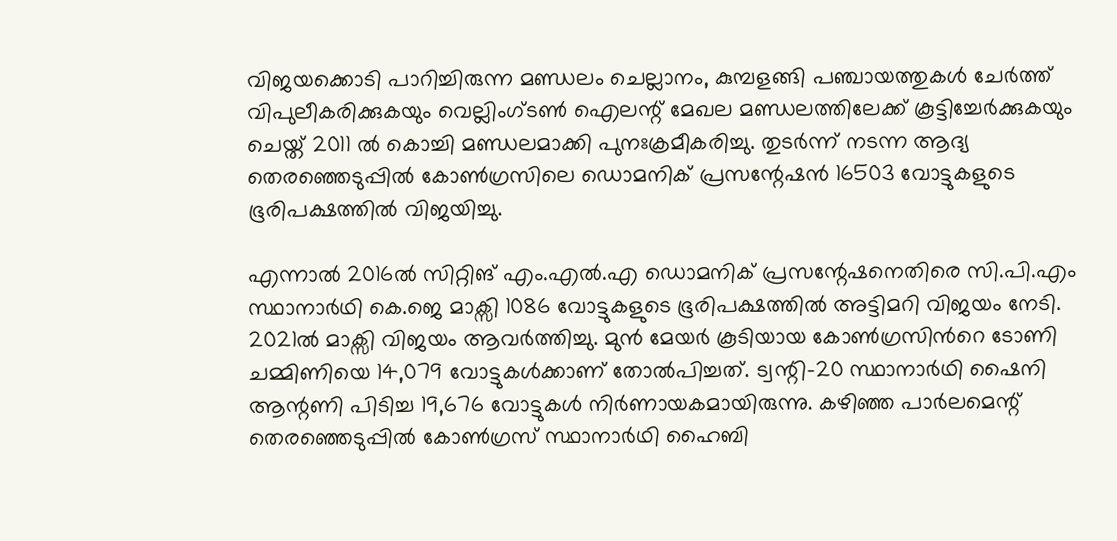വിജയക്കൊടി പാറിച്ചിരുന്ന മണ്ഡലം ചെല്ലാനം, കുമ്പളങ്ങി പഞ്ചായത്തുകൾ ചേർത്ത് വിപുലീകരിക്കുകയും വെല്ലിംഗ്ടൺ ഐലന്റ് മേഖല മണ്ഡലത്തിലേക്ക് കൂട്ടിച്ചേർക്കുകയും ചെയ്ത് 2011 ൽ കൊച്ചി മണ്ഡലമാക്കി പുനഃക്രമീകരിച്ചു. തുടർന്ന് നടന്ന ആദ്യ തെരഞ്ഞെടുപ്പിൽ കോൺഗ്രസിലെ ഡൊമനിക് പ്രസന്റേഷൻ 16503 വോട്ടുകളുടെ ഭൂരിപക്ഷത്തിൽ വിജയിച്ചു.

എന്നാൽ 2016ൽ സിറ്റിങ് എം.എൽ.എ ഡൊമനിക് പ്രസന്റേഷനെതിരെ സി.പി.എം സ്ഥാനാർഥി കെ.ജെ മാക്സി 1086 വോട്ടുകളുടെ ഭൂരിപക്ഷത്തിൽ അട്ടിമറി വിജയം നേടി. 2021ൽ മാക്സി വിജയം ആവർത്തിച്ചു. മുൻ മേയർ കൂടിയായ കോൺഗ്രസിന്‍റെ ടോണി ചമ്മിണിയെ 14,079 വോട്ടുകൾക്കാണ് തോൽപിച്ചത്. ട്വന്റി-20 സ്ഥാനാർഥി ഷൈനി ആന്റണി പിടിച്ച 19,676 വോട്ടുകൾ നിർണായകമായിരുന്നു. കഴിഞ്ഞ പാർലമെന്റ് തെരഞ്ഞെടുപ്പിൽ കോൺഗ്രസ് സ്ഥാനാർഥി ഹൈബി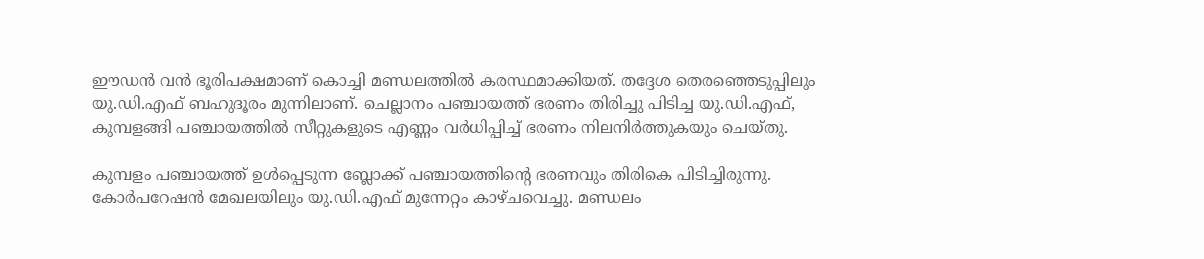ഈഡൻ വൻ ഭൂരിപക്ഷമാണ് കൊച്ചി മണ്ഡലത്തിൽ കരസ്ഥമാക്കിയത്. തദ്ദേശ തെരഞ്ഞെടുപ്പിലും യു.ഡി.എഫ് ബഹുദൂരം മുന്നിലാണ്. ചെല്ലാനം പഞ്ചായത്ത് ഭരണം തിരിച്ചു പിടിച്ച യു.ഡി.എഫ്, കുമ്പളങ്ങി പഞ്ചായത്തിൽ സീറ്റുകളുടെ എണ്ണം വർധിപ്പിച്ച് ഭരണം നിലനിർത്തുകയും ചെയ്തു.

കുമ്പളം പഞ്ചായത്ത് ഉൾപ്പെടുന്ന ബ്ലോക്ക് പഞ്ചായത്തിന്റെ ഭരണവും തിരികെ പിടിച്ചിരുന്നു. കോർപറേഷൻ മേഖലയിലും യു.ഡി.എഫ് മുന്നേറ്റം കാഴ്ചവെച്ചു. മണ്ഡലം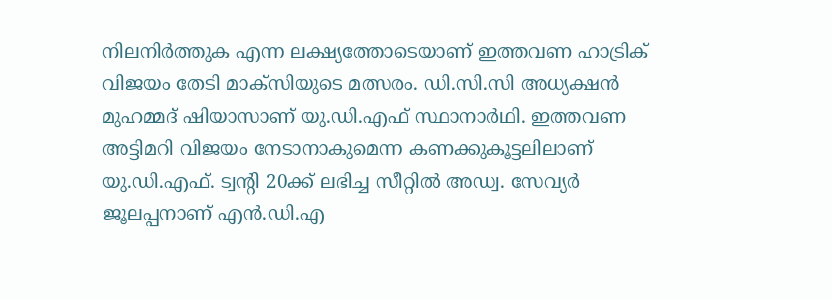നിലനിർത്തുക എന്ന ലക്ഷ്യത്തോടെയാണ് ഇത്തവണ ഹാട്രിക് വിജയം തേടി മാക്സിയുടെ മത്സരം. ഡി.സി.സി അധ്യക്ഷൻ മുഹമ്മദ് ഷിയാസാണ് യു.ഡി.എഫ് സ്ഥാനാർഥി. ഇത്തവണ അട്ടിമറി വിജയം നേടാനാകുമെന്ന കണക്കുകൂട്ടലിലാണ് യു.ഡി.എഫ്. ട്വന്‍റി 20ക്ക് ലഭിച്ച സീറ്റിൽ അഡ്വ. സേവ്യർ ജൂലപ്പനാണ് എൻ.ഡി.എ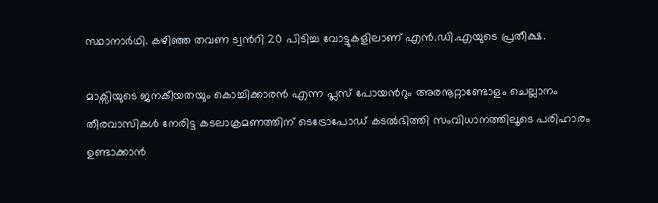സ്ഥാനാർഥി. കഴിഞ്ഞ തവണ ട്വന്‍റി 20 പിടിച്ച വോട്ടുകളിലാണ് എൻ.ഡി.എയുടെ പ്രതീക്ഷ.

മാക്സിയുടെ ജനകീയതയും കൊച്ചിക്കാരൻ എന്ന പ്ലസ് പോയന്‍റും അരനൂറ്റാണ്ടോളം ചെല്ലാനം തീരവാസികൾ നേരിട്ട കടലാക്രമണത്തിന് ടെട്രോപോഡ് കടൽഭിത്തി സംവിധാനത്തിലൂടെ പരിഹാരം ഉണ്ടാക്കാൻ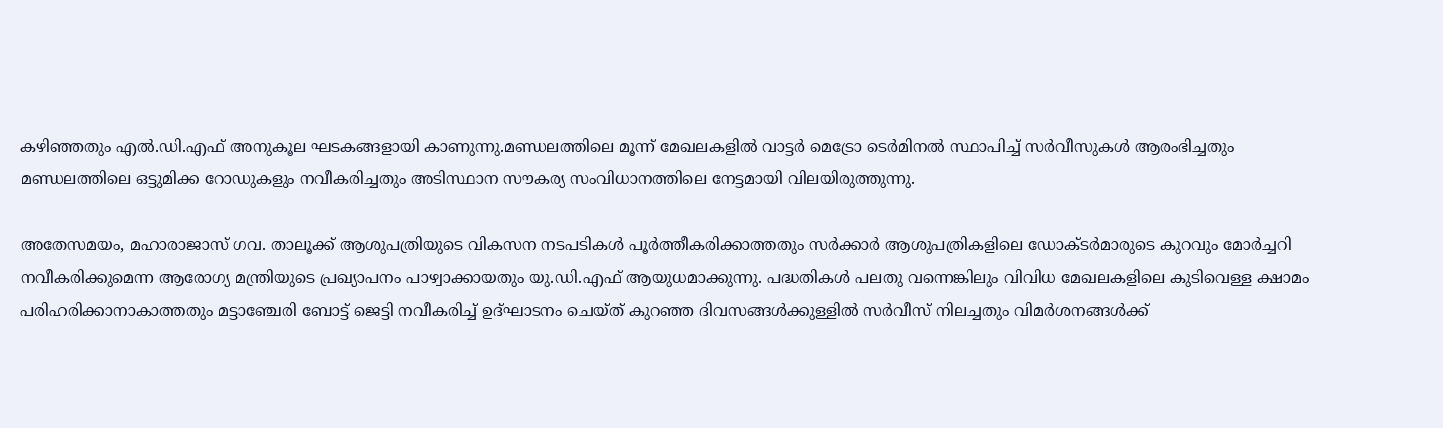കഴിഞ്ഞതും എൽ.ഡി.എഫ് അനുകൂല ഘടകങ്ങളായി കാണുന്നു.മണ്ഡലത്തിലെ മൂന്ന് മേഖലകളിൽ വാട്ടർ മെട്രോ ടെർമിനൽ സ്ഥാപിച്ച് സർവീസുകൾ ആരംഭിച്ചതും മണ്ഡലത്തിലെ ഒട്ടുമിക്ക റോഡുകളും നവീകരിച്ചതും അടിസ്ഥാന സൗകര്യ സംവിധാനത്തിലെ നേട്ടമായി വിലയിരുത്തുന്നു.

അതേസമയം, മഹാരാജാസ് ഗവ. താലൂക്ക് ആശുപത്രിയുടെ വികസന നടപടികൾ പൂർത്തീകരിക്കാത്തതും സർക്കാർ ആശുപത്രികളിലെ ഡോക്ടർമാരുടെ കുറവും മോർച്ചറി നവീകരിക്കുമെന്ന ആരോഗ്യ മന്ത്രിയുടെ പ്രഖ്യാപനം പാഴ്വാക്കായതും യു.ഡി.എഫ് ആയുധമാക്കുന്നു. പദ്ധതികൾ പലതു വന്നെങ്കിലും വിവിധ മേഖലകളിലെ കുടിവെള്ള ക്ഷാമം പരിഹരിക്കാനാകാത്തതും മട്ടാഞ്ചേരി ബോട്ട് ജെട്ടി നവീകരിച്ച് ഉദ്ഘാടനം ചെയ്ത് കുറഞ്ഞ ദിവസങ്ങൾക്കുള്ളിൽ സർവീസ് നിലച്ചതും വിമർശനങ്ങൾക്ക്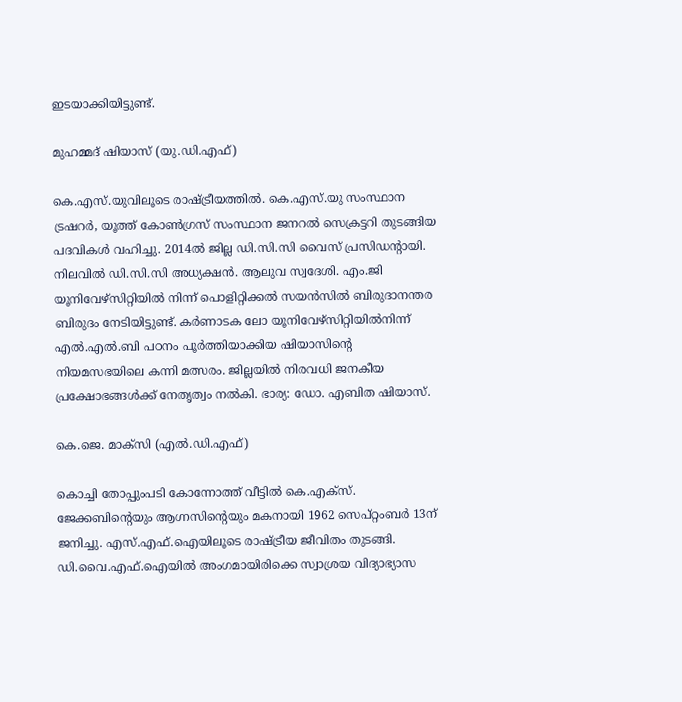ഇടയാക്കിയിട്ടുണ്ട്.

മുഹമ്മദ് ഷിയാസ് (യു.ഡി.എഫ്)

കെ.എസ്.യുവിലൂടെ രാഷ്ട്രീയത്തിൽ. കെ.എസ്.യു സംസ്ഥാന ട്രഷറർ, യൂത്ത് കോൺഗ്രസ് സംസ്ഥാന ജനറൽ സെക്രട്ടറി തുടങ്ങിയ പദവികൾ വഹിച്ചു. 2014ൽ ജില്ല ഡി.സി.സി വൈസ് പ്രസിഡന്‍റായി. നിലവിൽ ഡി.സി.സി അധ്യക്ഷൻ. ആലുവ സ്വദേശി. എം.ജി യൂനിവേഴ്സിറ്റിയിൽ നിന്ന് പൊളിറ്റിക്കൽ സയൻസിൽ ബിരുദാനന്തര ബിരുദം നേടിയിട്ടുണ്ട്. കർണാടക ലോ യൂനിവേഴ്സിറ്റിയിൽനിന്ന് എൽ.എൽ.ബി പഠനം പൂർത്തിയാക്കിയ ഷിയാസിന്റെ നിയമസഭയിലെ കന്നി മത്സരം. ജില്ലയിൽ നിരവധി ജനകീയ പ്രക്ഷോഭങ്ങൾക്ക് നേതൃത്വം നൽകി. ഭാര്യ: ഡോ. എബിത ഷിയാസ്.

കെ.ജെ. മാക്സി (എൽ.ഡി.എഫ്)

കൊച്ചി തോപ്പുംപടി കോന്നോത്ത് വീട്ടിൽ കെ.എക്സ്. ജേക്കബിന്റെയും ആഗ്നസിന്റെയും മകനായി 1962 സെപ്റ്റംബർ 13ന് ജനിച്ചു. എസ്.എഫ്.ഐയിലൂടെ രാഷ്ട്രീയ ജീവിതം തുടങ്ങി. ഡി.വൈ.എഫ്.ഐയിൽ അംഗമായിരിക്കെ സ്വാശ്രയ വിദ്യാഭ്യാസ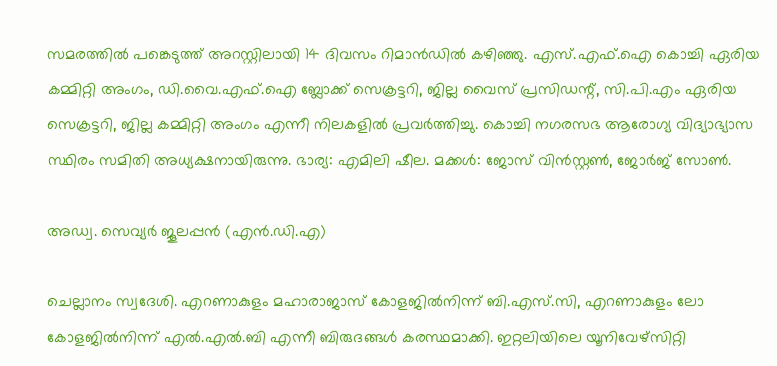സമരത്തിൽ പങ്കെടുത്ത് അറസ്റ്റിലായി 14 ദിവസം റിമാൻഡിൽ കഴിഞ്ഞു. എസ്.എഫ്.ഐ കൊച്ചി ഏരിയ കമ്മിറ്റി അംഗം, ഡി.വൈ.എഫ്.ഐ ബ്ലോക്ക് സെക്രട്ടറി, ജില്ല വൈസ് പ്രസിഡന്റ്‌, സി.പി.എം ഏരിയ സെക്രട്ടറി, ജില്ല കമ്മിറ്റി അംഗം എന്നീ നിലകളിൽ പ്രവർത്തിച്ചു. കൊച്ചി നഗരസഭ ആരോഗ്യ വിദ്യാഭ്യാസ സ്ഥിരം സമിതി അധ്യക്ഷനായിരുന്നു. ഭാര്യ: എമിലി ഷീല. മക്കൾ: ജോസ് വിൻസ്റ്റൺ, ജോർജ് സോൺ.

അഡ്വ. സെവ്യർ ജൂലപ്പൻ (എൻ.ഡി.എ)

ചെല്ലാനം സ്വദേശി. എറണാകുളം മഹാരാജാസ് കോളജിൽനിന്ന് ബി.എസ്.സി, എറണാകുളം ലോ കോളജിൽനിന്ന് എൽ.എൽ.ബി എന്നീ ബിരുദങ്ങൾ കരസ്ഥമാക്കി. ഇറ്റലിയിലെ യൂനിവേഴ്സിറ്റി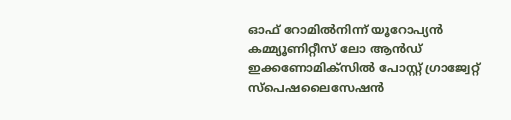ഓഫ് റോമിൽനിന്ന് യൂറോപ്യൻ കമ്മ്യൂണിറ്റീസ് ലോ ആൻഡ് ഇക്കണോമിക്സിൽ പോസ്റ്റ് ഗ്രാജ്വേറ്റ് സ്പെഷലൈസേഷൻ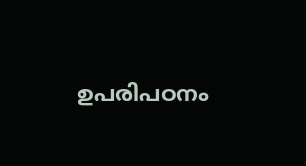ഉപരിപഠനം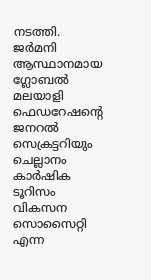നടത്തി. ജർമനി ആസ്ഥാനമായ ഗ്ലോബൽ മലയാളി ഫെഡറേഷന്റെ ജനറൽ സെക്രട്ടറിയും ചെല്ലാനം കാർഷിക ടൂറിസം വികസന സൊസൈറ്റി എന്ന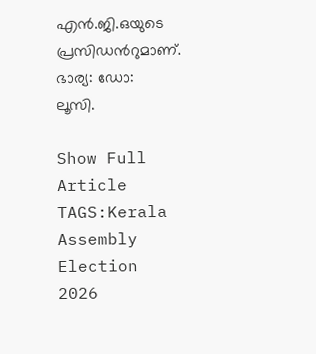എൻ.ജി.ഒയുടെ പ്രസിഡൻറുമാണ്. ഭാര്യ: ഡോ: ലൂസി.

Show Full Article
TAGS:Kerala Assembly Election 2026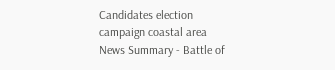Candidates election campaign coastal area
News Summary - Battle of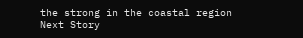the strong in the coastal region
Next Story